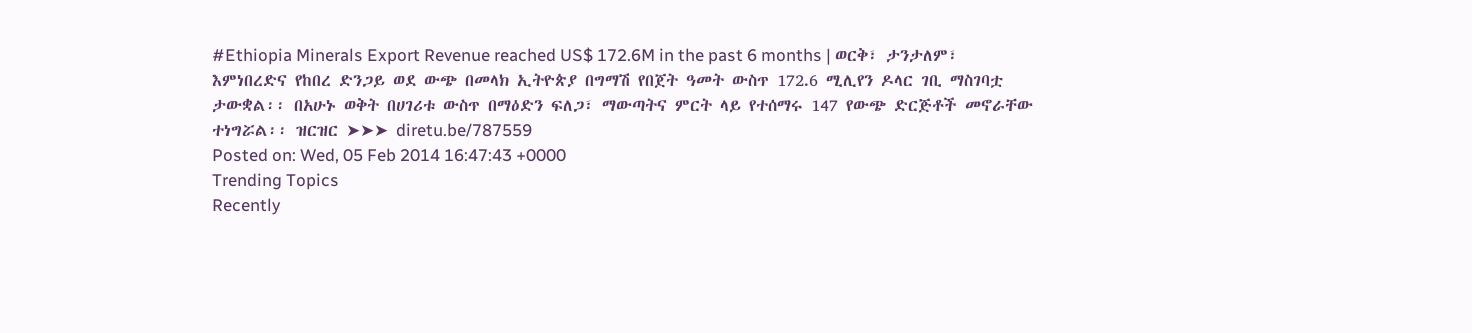#Ethiopia Minerals Export Revenue reached US$ 172.6M in the past 6 months | ወርቅ፣ ታንታለም፣ እምነበረድና የከበረ ድንጋይ ወደ ውጭ በመላክ ኢትዮጵያ በግማሽ የበጀት ዓመት ውስጥ 172.6 ሚሊየን ዶላር ገቢ ማስገባቷ ታውቋል፡፡ በአሁኑ ወቅት በሀገሪቱ ውስጥ በማዕድን ፍለጋ፣ ማውጣትና ምርት ላይ የተሰማሩ 147 የውጭ ድርጅቶች መኖራቸው ተነግሯል፡፡ ዝርዝር ➤➤➤ diretu.be/787559
Posted on: Wed, 05 Feb 2014 16:47:43 +0000
Trending Topics
Recently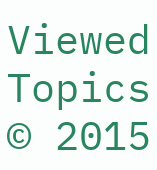Viewed Topics
© 2015